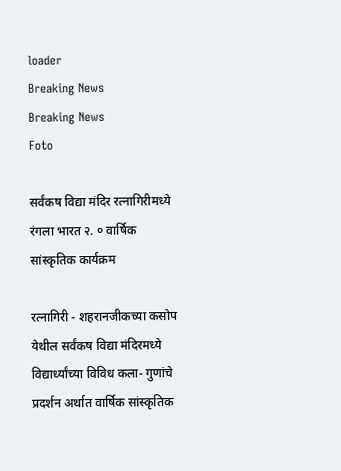loader
Breaking News
Breaking News
Foto

सर्वंकष विद्या मंदिर रत्नागिरीमध्ये रंगला भारत २. ० वार्षिक सांस्कृतिक कार्यक्रम

रत्नागिरी - शहरानजीकच्या कसोप येथील सर्वंकष विद्या मंदिरमध्ये विद्यार्ध्यांच्या विविध कला- गुणांचे प्रदर्शन अर्थात वार्षिक सांस्कृतिक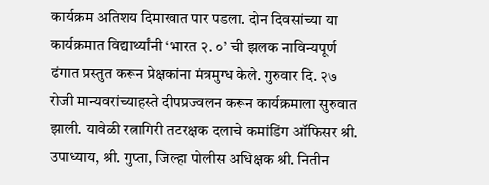कार्यक्रम अतिशय दिमाखात पार पडला. दोन दिवसांच्या या कार्यक्रमात विद्यार्थ्यांनी ‘भारत २. ०’ ची झलक नाविन्यपूर्ण ढंगात प्रस्तुत करून प्रेक्षकांना मंत्रमुग्ध केले. गुरुवार दि. २७ रोजी मान्यवरांच्याहस्ते दीपप्रज्वलन करून कार्यक्रमाला सुरुवात झाली. यावेळी रत्नागिरी तटरक्षक दलाचे कमांडिंग ऑफिसर श्री. उपाध्याय, श्री. गुप्ता, जिल्हा पोलीस अधिक्षक श्री. नितीन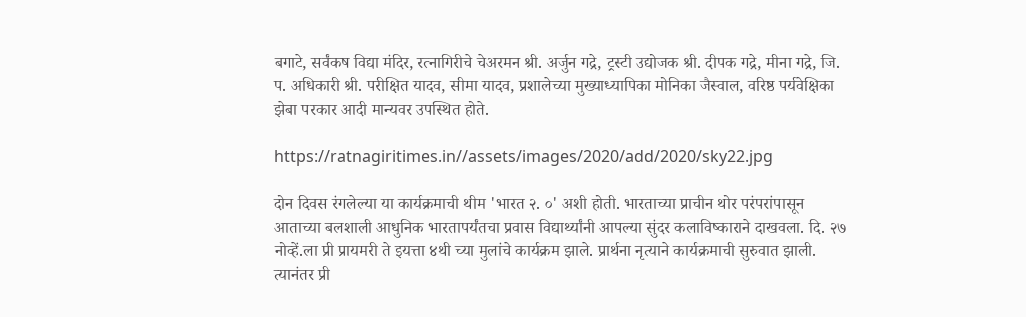बगाटे, सर्वंकष विद्या मंदिर, रत्नागिरीचे चेअरमन श्री. अर्जुन गद्रे, ट्रस्टी उद्योजक श्री. दीपक गद्रे, मीना गद्रे, जि. प. अधिकारी श्री. परीक्षित यादव, सीमा यादव, प्रशालेच्या मुख्याध्यापिका मोनिका जैस्वाल, वरिष्ठ पर्यवेक्षिका झेबा परकार आदी मान्यवर उपस्थित होते.

https://ratnagiritimes.in//assets/images/2020/add/2020/sky22.jpg

दोन दिवस रंगलेल्या या कार्यक्रमाची थीम 'भारत २. ०' अशी होती. भारताच्या प्राचीन थोर परंपरांपासून आताच्या बलशाली आधुनिक भारतापर्यंतचा प्रवास विद्यार्थ्यांनी आपल्या सुंदर कलाविष्काराने दाखवला. दि. २७ नोव्हें.ला प्री प्रायमरी ते इयत्ता ४थी च्या मुलांचे कार्यक्रम झाले. प्रार्थना नृत्याने कार्यक्रमाची सुरुवात झाली. त्यानंतर प्री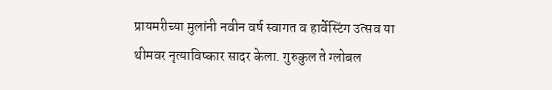प्रायमरीच्या मुलांनी नवीन वर्ष स्वागत व हार्वेस्टिंग उत्सव या थीमवर नृत्याविष्कार सादर केला. गुरुकुल ते ग्लोबल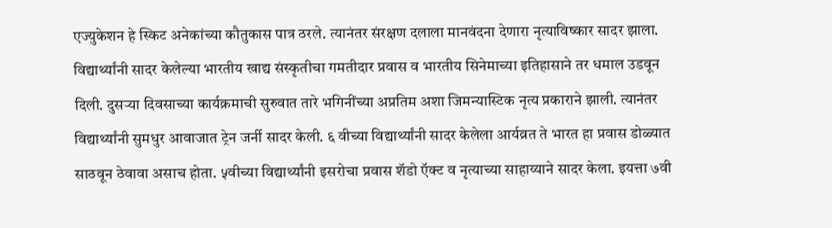एज्युकेशन हे स्किट अनेकांच्या कौतुकास पात्र ठरले. त्यानंतर संरक्षण दलाला मानवंदना देणारा नृत्याविष्कार सादर झाला. विद्यार्थ्यांनी सादर केलेल्या भारतीय खाद्य संस्कृतीचा गमतीदार प्रवास व भारतीय सिनेमाच्या इतिहासाने तर धमाल उडवून दिली. दुसऱ्या दिवसाच्या कार्यक्रमाची सुरुवात तारे भगिनींच्या अप्रतिम अशा जिमन्यास्टिक नृत्य प्रकाराने झाली. त्यानंतर विद्यार्थ्यांनी सुमधुर आवाजात ट्रेन जर्नी सादर केली. ६ वीच्या विद्यार्थ्यांनी सादर केलेला आर्यव्रत ते भारत हा प्रवास डोळ्यात साठवून ठेवावा असाच होता. ५वीच्या विद्यार्थ्यांनी इसरोचा प्रवास शॅडो ऍक्ट व नृत्याच्या साहाय्याने सादर केला. इयत्ता ७वी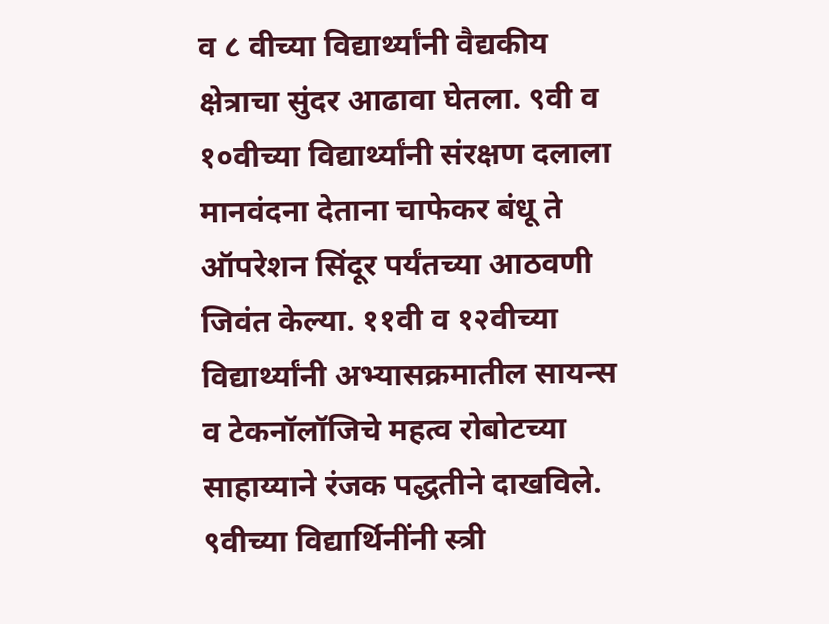व ८ वीच्या विद्यार्थ्यांनी वैद्यकीय क्षेत्राचा सुंदर आढावा घेतला. ९वी व १०वीच्या विद्यार्थ्यांनी संरक्षण दलाला मानवंदना देताना चाफेकर बंधू ते ऑपरेशन सिंदूर पर्यंतच्या आठवणी जिवंत केल्या. ११वी व १२वीच्या विद्यार्थ्यांनी अभ्यासक्रमातील सायन्स व टेकनॉलॉजिचे महत्व रोबोटच्या साहाय्याने रंजक पद्धतीने दाखविले. ९वीच्या विद्यार्थिनींनी स्त्री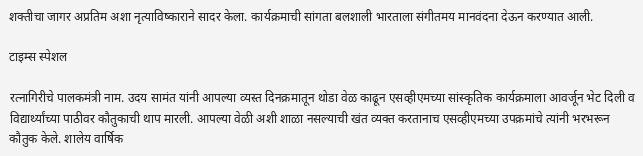शक्तीचा जागर अप्रतिम अशा नृत्याविष्काराने सादर केला. कार्यक्रमाची सांगता बलशाली भारताला संगीतमय मानवंदना देऊन करण्यात आली.

टाइम्स स्पेशल

रत्नागिरीचे पालकमंत्री नाम. उदय सामंत यांनी आपल्या व्यस्त दिनक्रमातून थोडा वेळ काढून एसव्हीएमच्या सांस्कृतिक कार्यक्रमाला आवर्जून भेट दिली व विद्यार्थ्यांच्या पाठीवर कौतुकाची थाप मारली. आपल्या वेळी अशी शाळा नसल्याची खंत व्यक्त करतानाच एसव्हीएमच्या उपक्रमांचे त्यांनी भरभरून कौतुक केले. शालेय वार्षिक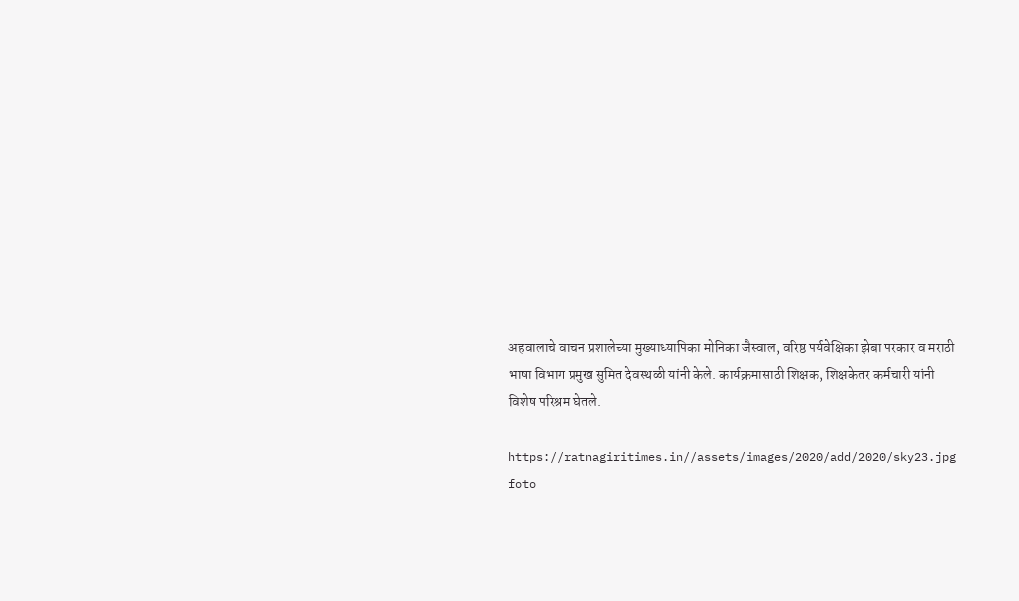अहवालाचे वाचन प्रशालेच्या मुख्याध्यापिका मोनिका जैस्वाल, वरिष्ठ पर्यवेक्षिका झेबा परकार व मराठी भाषा विभाग प्रमुख सुमित देवस्थळी यांनी केले. कार्यक्रमासाठी शिक्षक, शिक्षकेतर कर्मचारी यांनी विशेष परिश्रम घेतले.

https://ratnagiritimes.in//assets/images/2020/add/2020/sky23.jpg
foto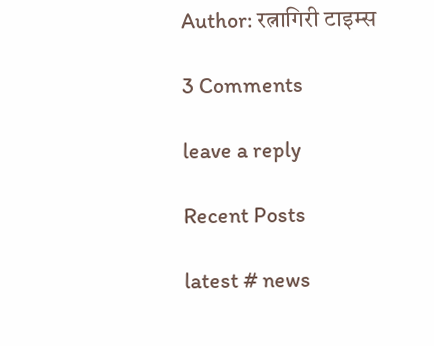Author: रत्नागिरी टाइम्स

3 Comments

leave a reply

Recent Posts

latest # news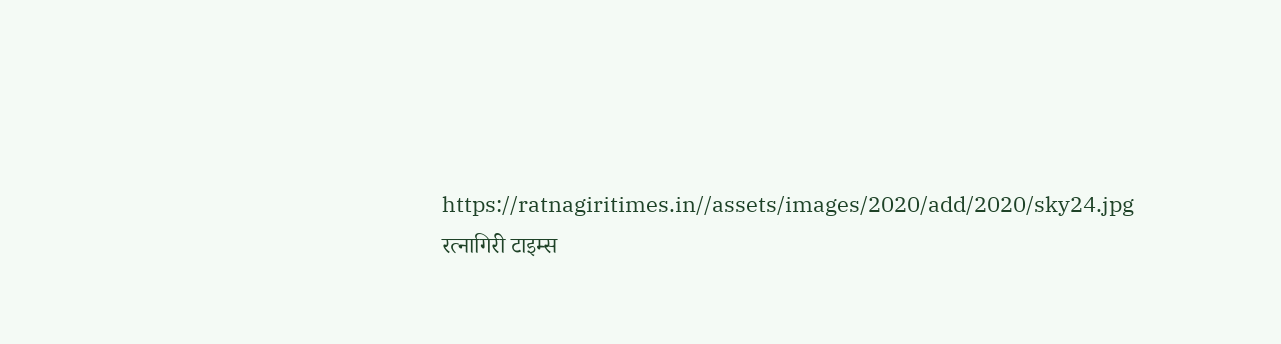https://ratnagiritimes.in//assets/images/2020/add/2020/sky24.jpg
रत्नागिरी टाइम्स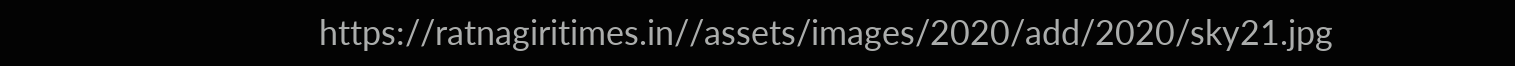https://ratnagiritimes.in//assets/images/2020/add/2020/sky21.jpg